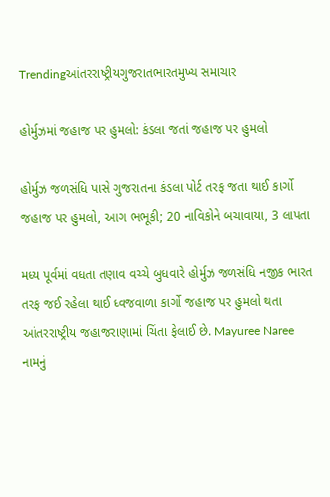Trendingઆંતરરાષ્ટ્રીયગુજરાતભારતમુખ્ય સમાચાર

હોર્મુઝમાં જહાજ પર હુમલો: કંડલા જતાં જહાજ પર હુમલો

હોર્મુઝ જળસંધિ પાસે ગુજરાતના કંડલા પોર્ટ તરફ જતા થાઈ કાર્ગો જહાજ પર હુમલો, આગ ભભૂકી; 20 નાવિકોને બચાવાયા, 3 લાપતા

મધ્ય પૂર્વમાં વધતા તણાવ વચ્ચે બુધવારે હોર્મુઝ જળસંધિ નજીક ભારત તરફ જઈ રહેલા થાઈ ધ્વજવાળા કાર્ગો જહાજ પર હુમલો થતા આંતરરાષ્ટ્રીય જહાજરાણામાં ચિંતા ફેલાઈ છે. Mayuree Naree નામનું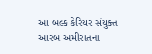આ બલ્ક કેરિયર સંયુક્ત આરબ અમીરાતના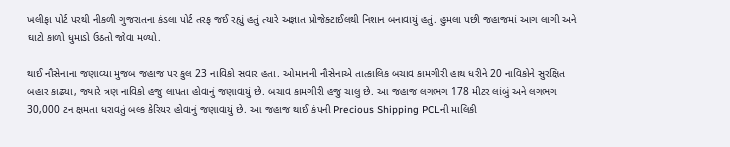ખલીફા પોર્ટ પરથી નીકળી ગુજરાતના કંડલા પોર્ટ તરફ જઈ રહ્યું હતું ત્યારે અજ્ઞાત પ્રોજેક્ટાઈલથી નિશાન બનાવાયું હતું. હુમલા પછી જહાજમાં આગ લાગી અને ઘાટો કાળો ધુમાડો ઉઠતો જોવા મળ્યો.

થાઈ નૌસેનાના જણાવ્યા મુજબ જહાજ પર કુલ 23 નાવિકો સવાર હતા. ઓમાનની નૌસેનાએ તાત્કાલિક બચાવ કામગીરી હાથ ધરીને 20 નાવિકોને સુરક્ષિત બહાર કાઢ્યા, જ્યારે ત્રણ નાવિકો હજુ લાપતા હોવાનું જણાવાયું છે. બચાવ કામગીરી હજુ ચાલુ છે. આ જહાજ લગભગ 178 મીટર લાંબું અને લગભગ 30,000 ટન ક્ષમતા ધરાવતું બલ્ક કેરિયર હોવાનું જણાવાયું છે. આ જહાજ થાઈ કંપની Precious Shipping PCLની માલિકી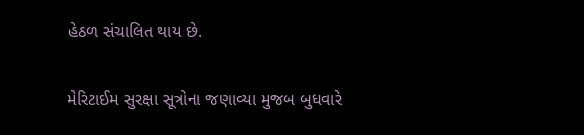હેઠળ સંચાલિત થાય છે.

મેરિટાઈમ સુરક્ષા સૂત્રોના જણાવ્યા મુજબ બુધવારે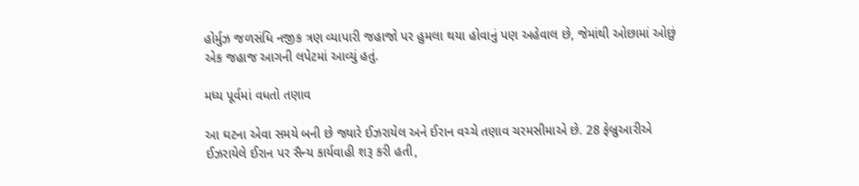હોર્મુઝ જળસંધિ નજીક ત્રણ વ્યાપારી જહાજો પર હુમલા થયા હોવાનું પણ અહેવાલ છે, જેમાંથી ઓછામાં ઓછું એક જહાજ આગની લપેટમાં આવ્યું હતું.

મધ્ય પૂર્વમાં વધતો તણાવ

આ ઘટના એવા સમયે બની છે જ્યારે ઈઝરાયેલ અને ઈરાન વચ્ચે તણાવ ચરમસીમાએ છે. 28 ફેબ્રુઆરીએ ઈઝરાયેલે ઈરાન પર સૈન્ય કાર્યવાહી શરૂ કરી હતી,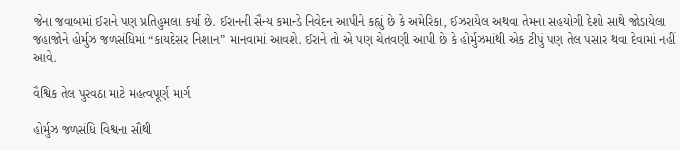જેના જવાબમાં ઈરાને પણ પ્રતિહુમલા કર્યા છે. ઈરાનની સૈન્ય કમાન્ડે નિવેદન આપીને કહ્યું છે કે અમેરિકા, ઈઝરાયેલ અથવા તેમના સહયોગી દેશો સાથે જોડાયેલા જહાજોને હોર્મુઝ જળસંધિમાં “કાયદેસર નિશાન” માનવામાં આવશે. ઈરાને તો એ પણ ચેતવણી આપી છે કે હોર્મુઝમાંથી એક ટીપું પણ તેલ પસાર થવા દેવામાં નહીં આવે.

વૈશ્વિક તેલ પુરવઠા માટે મહત્વપૂર્ણ માર્ગ

હોર્મુઝ જળસંધિ વિશ્વના સૌથી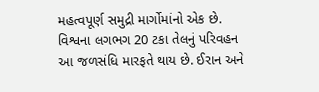મહત્વપૂર્ણ સમુદ્રી માર્ગોમાંનો એક છે. વિશ્વના લગભગ 20 ટકા તેલનું પરિવહન આ જળસંધિ મારફતે થાય છે. ઈરાન અને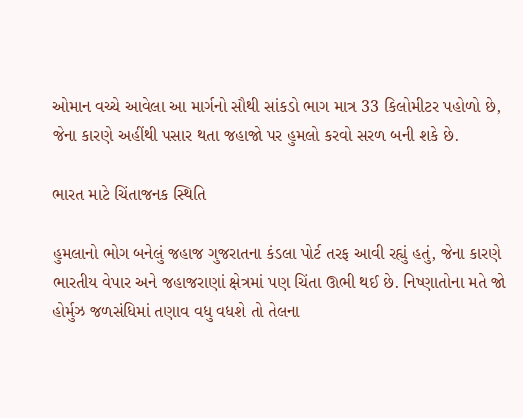ઓમાન વચ્ચે આવેલા આ માર્ગનો સૌથી સાંકડો ભાગ માત્ર 33 કિલોમીટર પહોળો છે, જેના કારણે અહીંથી પસાર થતા જહાજો પર હુમલો કરવો સરળ બની શકે છે.

ભારત માટે ચિંતાજનક સ્થિતિ

હુમલાનો ભોગ બનેલું જહાજ ગુજરાતના કંડલા પોર્ટ તરફ આવી રહ્યું હતું, જેના કારણે ભારતીય વેપાર અને જહાજરાણાં ક્ષેત્રમાં પણ ચિંતા ઊભી થઈ છે. નિષ્ણાતોના મતે જો હોર્મુઝ જળસંધિમાં તણાવ વધુ વધશે તો તેલના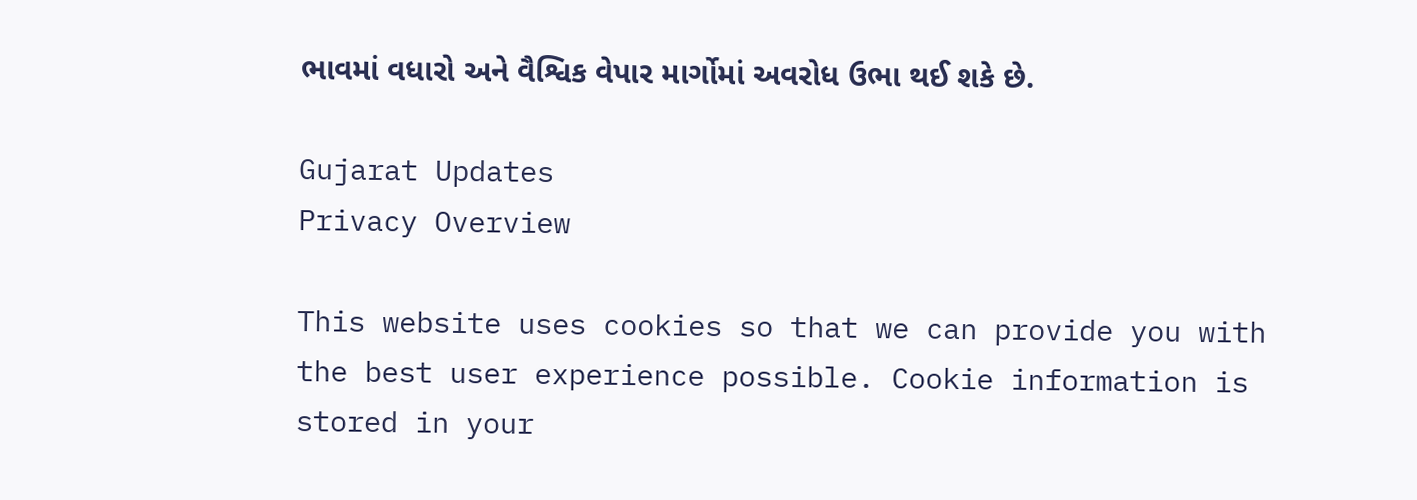ભાવમાં વધારો અને વૈશ્વિક વેપાર માર્ગોમાં અવરોધ ઉભા થઈ શકે છે.

Gujarat Updates
Privacy Overview

This website uses cookies so that we can provide you with the best user experience possible. Cookie information is stored in your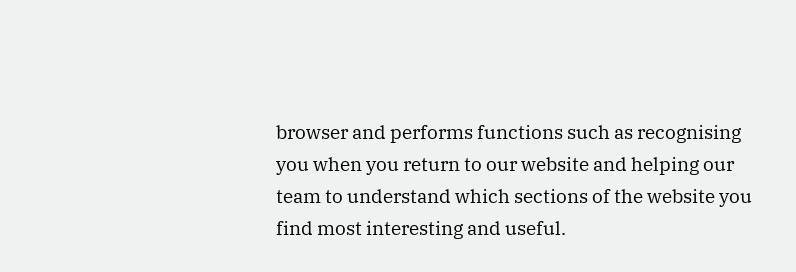browser and performs functions such as recognising you when you return to our website and helping our team to understand which sections of the website you find most interesting and useful.